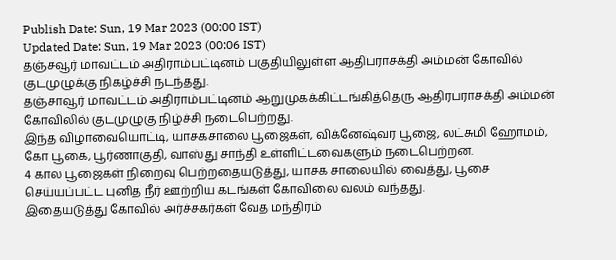Publish Date: Sun, 19 Mar 2023 (00:00 IST)
Updated Date: Sun, 19 Mar 2023 (00:06 IST)
தஞ்சவூர் மாவட்டம் அதிராம்பட்டினம் பகுதியிலுள்ள ஆதிபராசக்தி அம்மன் கோவில் குடமுழுக்கு நிகழ்ச்சி நடந்தது.
தஞ்சாவூர் மாவட்டம் அதிராம்பட்டினம் ஆறுமுகக்கிட்டங்கித்தெரு ஆதிரபராசக்தி அம்மன் கோவிலில் குடமுழுகு நிழ்ச்சி நடைபெற்றது.
இந்த விழாவையொட்டி, யாசகசாலை பூஜைகள், விக்னேஷ்வர பூஜை, லட்சுமி ஹோமம், கோ பூகை, பூர்ணாகுதி, வாஸ்து சாந்தி உள்ளிட்டவைகளும் நடைபெற்றன.
4 கால பூஜைகள் நிறைவு பெற்றதையடுத்து, யாசக சாலையில் வைத்து, பூசை செய்யப்பட்ட புனித நீர் ஊற்றிய கடங்கள் கோவிலை வலம் வந்தது.
இதையடுத்து கோவில் அர்ச்சகர்கள் வேத மந்திரம்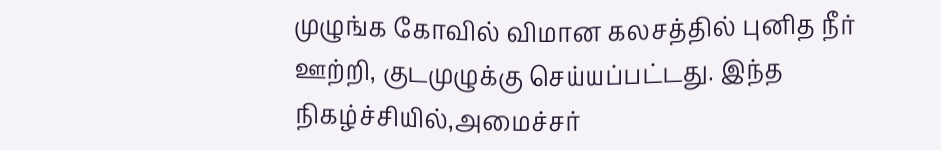முழுங்க கோவில் விமான கலசத்தில் புனித நீர் ஊற்றி, குடமுழுக்கு செய்யப்பட்டது. இந்த நிகழ்ச்சியில்,அமைச்சர்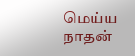மெய்ய நாதன்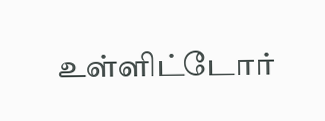உள்ளிட்டோர்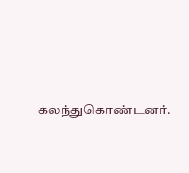கலந்துகொண்டனர்.